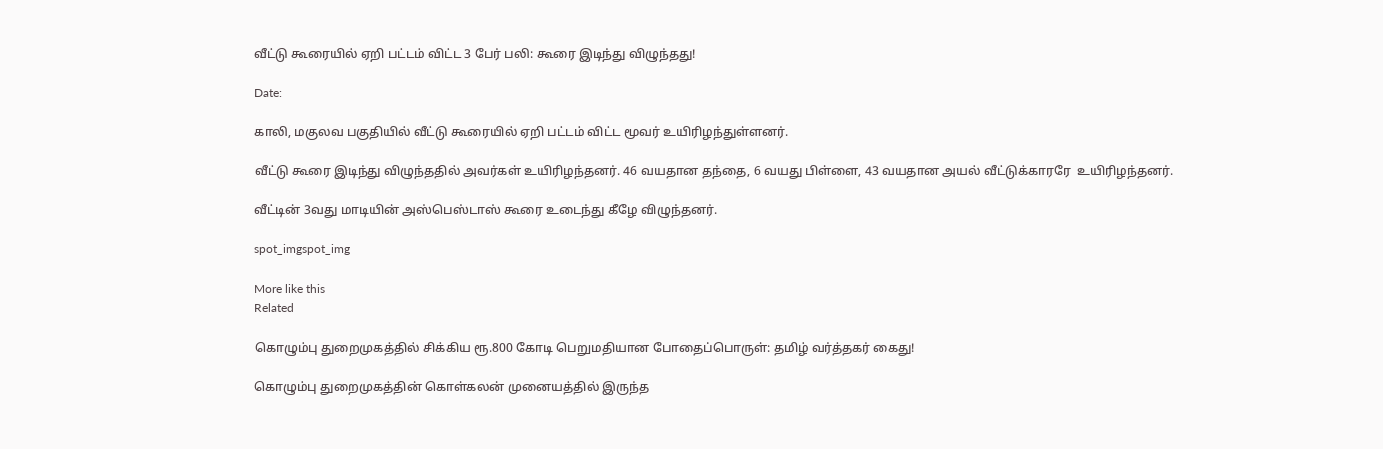வீட்டு கூரையில் ஏறி பட்டம் விட்ட 3 பேர் பலி: கூரை இடிந்து விழுந்தது!

Date:

காலி, மகுலவ பகுதியில் வீட்டு கூரையில் ஏறி பட்டம் விட்ட மூவர் உயிரிழந்துள்ளனர்.

வீட்டு கூரை இடிந்து விழுந்ததில் அவர்கள் உயிரிழந்தனர். 46 வயதான தந்தை, 6 வயது பிள்ளை, 43 வயதான அயல் வீட்டுக்காரரே  உயிரிழந்தனர்.

வீட்டின் 3வது மாடியின் அஸ்பெஸ்டாஸ் கூரை உடைந்து கீழே விழுந்தனர்.

spot_imgspot_img

More like this
Related

கொழும்பு துறைமுகத்தில் சிக்கிய ரூ.800 கோடி பெறுமதியான போதைப்பொருள்: தமிழ் வர்த்தகர் கைது!

கொழும்பு துறைமுகத்தின் கொள்கலன் முனையத்தில் இருந்த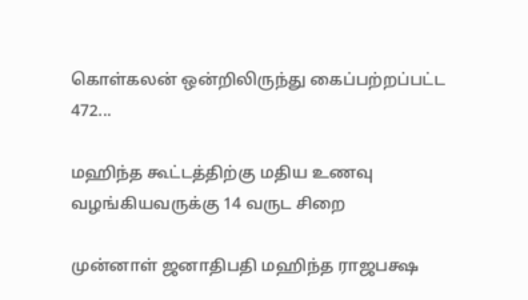கொள்கலன் ஒன்றிலிருந்து கைப்பற்றப்பட்ட 472...

மஹிந்த கூட்டத்திற்கு மதிய உணவு வழங்கியவருக்கு 14 வருட சிறை

முன்னாள் ஜனாதிபதி மஹிந்த ராஜபக்ஷ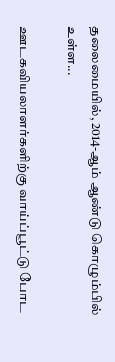தலைமையில், 2014-ஆம் ஆண்டு கொழும்பில் உள்ள...

ஊடகவியலாளர்களிற்கு வாய்ப்பூட்டு போட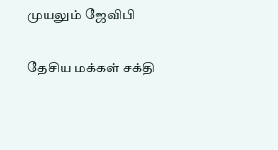முயலும் ஜேவிபி

தேசிய மக்கள் சக்தி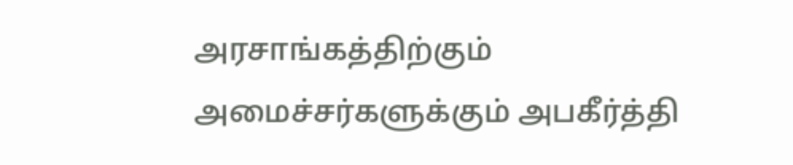அரசாங்கத்திற்கும் அமைச்சர்களுக்கும் அபகீர்த்தி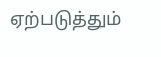ஏற்படுத்தும்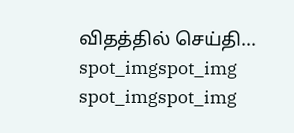விதத்தில் செய்தி...
spot_imgspot_img
spot_imgspot_img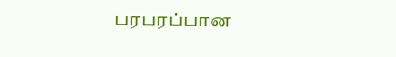பரபரப்பான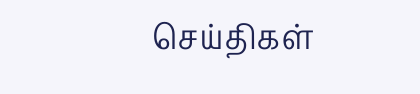செய்திகள்